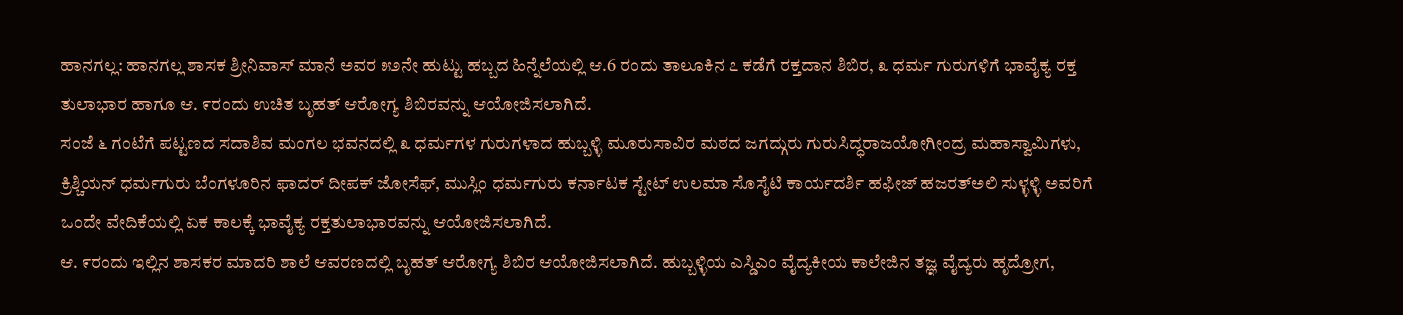ಹಾನಗಲ್ಲ: ಹಾನಗಲ್ಲ ಶಾಸಕ ಶ್ರೀನಿವಾಸ್ ಮಾನೆ ಅವರ ೫೨ನೇ ಹುಟ್ಟು ಹಬ್ಬದ ಹಿನ್ನೆಲೆಯಲ್ಲಿ ಆ.6 ರಂದು ತಾಲೂಕಿನ ೭ ಕಡೆಗೆ ರಕ್ತದಾನ ಶಿಬಿರ, ೩ ಧರ್ಮ ಗುರುಗಳಿಗೆ ಭಾವೈಕ್ಯ ರಕ್ತ ತುಲಾಭಾರ ಹಾಗೂ ಆ. ೯ರಂದು ಉಚಿತ ಬೃಹತ್ ಆರೋಗ್ಯ ಶಿಬಿರವನ್ನು ಆಯೋಜಿಸಲಾಗಿದೆ.
ಸಂಜೆ ೬ ಗಂಟೆಗೆ ಪಟ್ಟಣದ ಸದಾಶಿವ ಮಂಗಲ ಭವನದಲ್ಲಿ ೩ ಧರ್ಮಗಳ ಗುರುಗಳಾದ ಹುಬ್ಬಳ್ಳಿ ಮೂರುಸಾವಿರ ಮಠದ ಜಗದ್ಗುರು ಗುರುಸಿದ್ಧರಾಜಯೋಗೀಂದ್ರ ಮಹಾಸ್ವಾಮಿಗಳು, ಕ್ರಿಶ್ಚಿಯನ್ ಧರ್ಮಗುರು ಬೆಂಗಳೂರಿನ ಫಾದರ್ ದೀಪಕ್ ಜೋಸೆಫ್, ಮುಸ್ಲಿಂ ಧರ್ಮಗುರು ಕರ್ನಾಟಕ ಸ್ಟೇಟ್ ಉಲಮಾ ಸೊಸೈಟಿ ಕಾರ್ಯದರ್ಶಿ ಹಫೀಜ್ ಹಜರತ್ಅಲಿ ಸುಳ್ಳಳ್ಳಿ ಅವರಿಗೆ ಒಂದೇ ವೇದಿಕೆಯಲ್ಲಿ ಏಕ ಕಾಲಕ್ಕೆ ಭಾವೈಕ್ಯ ರಕ್ತತುಲಾಭಾರವನ್ನು ಆಯೋಜಿಸಲಾಗಿದೆ.
ಆ. ೯ರಂದು ಇಲ್ಲಿನ ಶಾಸಕರ ಮಾದರಿ ಶಾಲೆ ಆವರಣದಲ್ಲಿ ಬೃಹತ್ ಆರೋಗ್ಯ ಶಿಬಿರ ಆಯೋಜಿಸಲಾಗಿದೆ. ಹುಬ್ಬಳ್ಳಿಯ ಎಸ್ಡಿಎಂ ವೈದ್ಯಕೀಯ ಕಾಲೇಜಿನ ತಜ್ಞ ವೈದ್ಯರು ಹೃದ್ರೋಗ,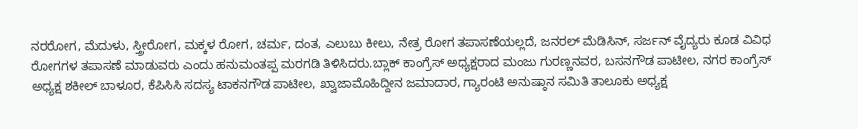ನರರೋಗ, ಮೆದುಳು, ಸ್ತ್ರೀರೋಗ, ಮಕ್ಕಳ ರೋಗ, ಚರ್ಮ, ದಂತ, ಎಲುಬು ಕೀಲು, ನೇತ್ರ ರೋಗ ತಪಾಸಣೆಯಲ್ಲದೆ, ಜನರಲ್ ಮೆಡಿಸಿನ್, ಸರ್ಜನ್ ವೈದ್ಯರು ಕೂಡ ವಿವಿಧ ರೋಗಗಳ ತಪಾಸಣೆ ಮಾಡುವರು ಎಂದು ಹನುಮಂತಪ್ಪ ಮರಗಡಿ ತಿಳಿಸಿದರು.ಬ್ಲಾಕ್ ಕಾಂಗ್ರೆಸ್ ಅಧ್ಯಕ್ಷರಾದ ಮಂಜು ಗುರಣ್ಣನವರ, ಬಸನಗೌಡ ಪಾಟೀಲ, ನಗರ ಕಾಂಗ್ರೆಸ್ ಅಧ್ಯಕ್ಷ ಶಕೀಲ್ ಬಾಳೂರ, ಕೆಪಿಸಿಸಿ ಸದಸ್ಯ ಟಾಕನಗೌಡ ಪಾಟೀಲ, ಖ್ವಾಜಾಮೊಹಿದ್ದೀನ ಜಮಾದಾರ, ಗ್ಯಾರಂಟಿ ಅನುಷ್ಠಾನ ಸಮಿತಿ ತಾಲೂಕು ಅಧ್ಯಕ್ಷ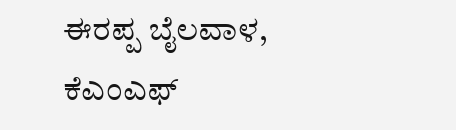ಈರಪ್ಪ ಬೈಲವಾಳ, ಕೆಎಂಎಫ್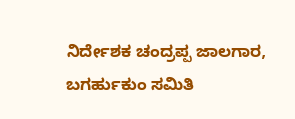ನಿರ್ದೇಶಕ ಚಂದ್ರಪ್ಪ ಜಾಲಗಾರ, ಬಗರ್ಹುಕುಂ ಸಮಿತಿ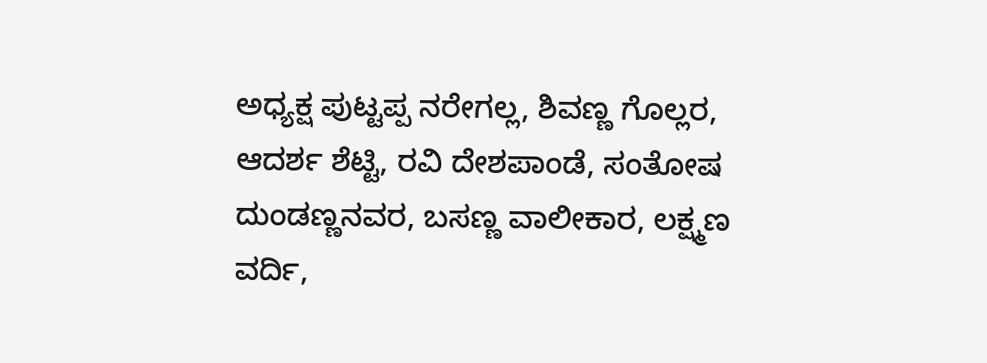ಅಧ್ಯಕ್ಷ ಪುಟ್ಟಪ್ಪ ನರೇಗಲ್ಲ, ಶಿವಣ್ಣ ಗೊಲ್ಲರ, ಆದರ್ಶ ಶೆಟ್ಟಿ, ರವಿ ದೇಶಪಾಂಡೆ, ಸಂತೋಷ ದುಂಡಣ್ಣನವರ, ಬಸಣ್ಣ ವಾಲೀಕಾರ, ಲಕ್ಷ್ಮಣ ವರ್ದಿ,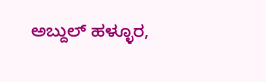ಅಬ್ದುಲ್ ಹಳ್ಳೂರ,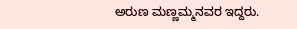ಅರುಣ ಮಣ್ಣಮ್ಮನವರ ಇದ್ದರು.